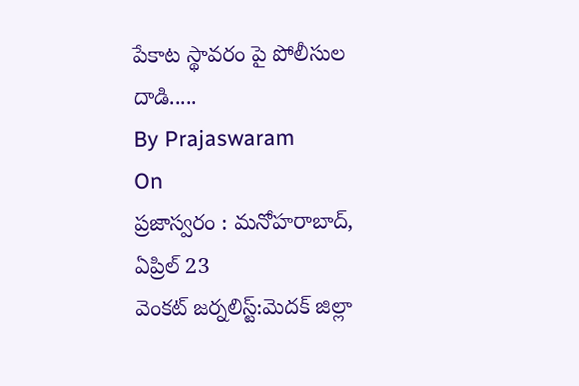పేకాట స్థావరం పై పోలీసుల దాడి.....
By Prajaswaram
On
ప్రజాస్వరం : మనోహరాబాద్, ఏప్రిల్ 23
వెంకట్ జర్నలిస్ట్:మెదక్ జిల్లా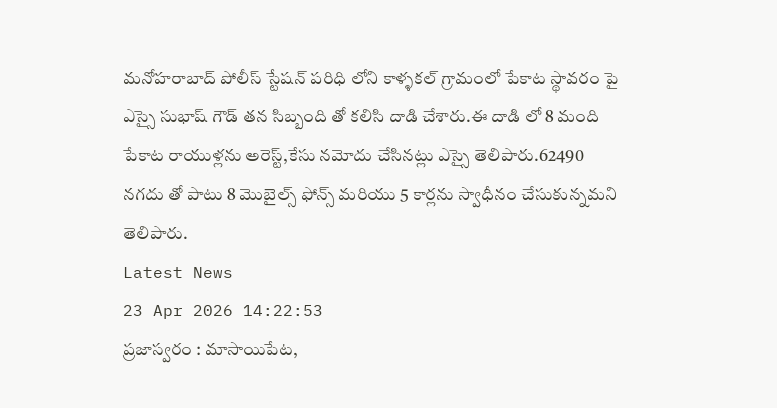మనోహరాబాద్ పోలీస్ స్టేషన్ పరిధి లోని కాళ్ళకల్ గ్రామంలో పేకాట స్థావరం పై ఎస్సై సుభాష్ గౌడ్ తన సిబ్బంది తో కలిసి దాడి చేశారు.ఈ దాడి లో 8 మంది పేకాట రాయుళ్లను అరెస్ట్,కేసు నమోదు చేసినట్లు ఎస్సై తెలిపారు.62490 నగదు తో పాటు 8 మొబైల్స్ ఫోన్స్ మరియు 5 కార్లను స్వాధీనం చేసుకున్నమని తెలిపారు.
Latest News
23 Apr 2026 14:22:53
ప్రజాస్వరం : మాసాయిపేట,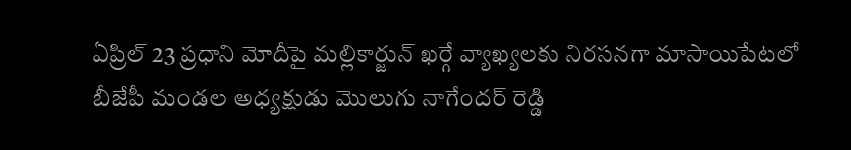ఏప్రిల్ 23 ప్రధాని మోదీపై మల్లికార్జున్ ఖర్గే వ్యాఖ్యలకు నిరసనగా మాసాయిపేటలో బీజేపీ మండల అధ్యక్షుడు మొలుగు నాగేందర్ రెడ్డి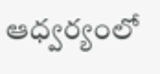ఆధ్వర్యంలో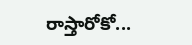రాస్తారోకో...